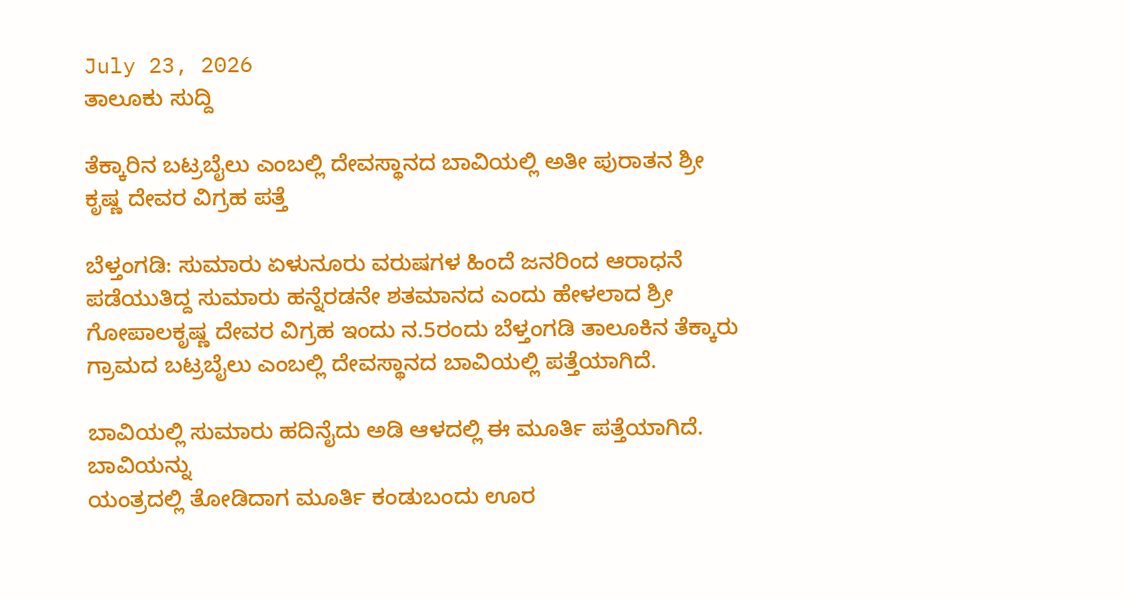July 23, 2026
ತಾಲೂಕು ಸುದ್ದಿ

ತೆಕ್ಕಾರಿನ ಬಟ್ರಬೈಲು ಎಂಬಲ್ಲಿ ದೇವಸ್ಥಾನದ ಬಾವಿಯಲ್ಲಿ ಅತೀ ಪುರಾತನ ಶ್ರೀ ಕೃಷ್ಣ ದೇವರ ವಿಗ್ರಹ ಪತ್ತೆ

ಬೆಳ್ತಂಗಡಿ: ಸುಮಾರು ಏಳುನೂರು ವರುಷಗಳ ಹಿಂದೆ ಜನರಿಂದ ಆರಾಧನೆ ಪಡೆಯುತಿದ್ದ ಸುಮಾರು ಹನ್ನೆರಡನೇ ಶತಮಾನದ ಎಂದು ಹೇಳಲಾದ ಶ್ರೀ ಗೋಪಾಲಕೃಷ್ಣ ದೇವರ ವಿಗ್ರಹ ಇಂದು ನ.5ರಂದು ಬೆಳ್ತಂಗಡಿ ತಾಲೂಕಿನ ತೆಕ್ಕಾರು ಗ್ರಾಮದ ಬಟ್ರಬೈಲು ಎಂಬಲ್ಲಿ ದೇವಸ್ಥಾನದ ಬಾವಿಯಲ್ಲಿ ಪತ್ತೆಯಾಗಿದೆ.

ಬಾವಿಯಲ್ಲಿ ಸುಮಾರು ಹದಿನೈದು ಅಡಿ ಆಳದಲ್ಲಿ ಈ ಮೂರ್ತಿ ಪತ್ತೆಯಾಗಿದೆ. ಬಾವಿಯನ್ನು
ಯಂತ್ರದಲ್ಲಿ ತೋಡಿದಾಗ ಮೂರ್ತಿ ಕಂಡುಬಂದು ಊರ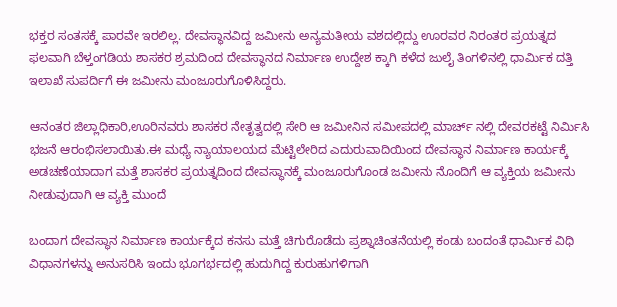ಭಕ್ತರ ಸಂತಸಕ್ಕೆ ಪಾರವೇ ಇರಲಿಲ್ಲ. ದೇವಸ್ಥಾನವಿದ್ದ ಜಮೀನು ಅನ್ಯಮತೀಯ ವಶದಲ್ಲಿದ್ದು ಊರವರ ನಿರಂತರ ಪ್ರಯತ್ನದ ಫಲವಾಗಿ ಬೆಳ್ತಂಗಡಿಯ ಶಾಸಕರ ಶ್ರಮದಿಂದ ದೇವಸ್ಥಾನದ ನಿರ್ಮಾಣ ಉದ್ದೇಶ ಕ್ಕಾಗಿ ಕಳೆದ ಜುಲೈ ತಿಂಗಳಿನಲ್ಲಿ ಧಾರ್ಮಿಕ ದತ್ತಿ ಇಲಾಖೆ ಸುಪರ್ದಿಗೆ ಈ ಜಮೀನು ಮಂಜೂರುಗೊಳಿಸಿದ್ದರು.

ಆನಂತರ ಜಿಲ್ಲಾಧಿಕಾರಿ,ಊರಿನವರು ಶಾಸಕರ ನೇತೃತ್ವದಲ್ಲಿ ಸೇರಿ ಆ ಜಮೀನಿನ ಸಮೀಪದಲ್ಲಿ ಮಾರ್ಚ್ ನಲ್ಲಿ ದೇವರಕಟ್ಟೆ ನಿರ್ಮಿಸಿ ಭಜನೆ ಆರಂಭಿಸಲಾಯಿತು.ಈ ಮಧ್ಯೆ ನ್ಯಾಯಾಲಯದ ಮೆಟ್ಟಿಲೇರಿದ ಎದುರುವಾದಿಯಿಂದ ದೇವಸ್ಥಾನ ನಿರ್ಮಾಣ ಕಾರ್ಯಕ್ಕೆ ಅಡಚಣೆಯಾದಾಗ ಮತ್ತೆ ಶಾಸಕರ ಪ್ರಯತ್ನದಿಂದ ದೇವಸ್ಥಾನಕ್ಕೆ ಮಂಜೂರುಗೊಂಡ ಜಮೀನು ನೊಂದಿಗೆ ಆ ವ್ಯಕ್ತಿಯ ಜಮೀನು ನೀಡುವುದಾಗಿ ಆ ವ್ಯಕ್ತಿ ಮುಂದೆ

ಬಂದಾಗ ದೇವಸ್ಥಾನ ನಿರ್ಮಾಣ ಕಾರ್ಯಕ್ಕೆದ ಕನಸು ಮತ್ತೆ ಚಿಗುರೊಡೆದು ಪ್ರಶ್ನಾಚಿಂತನೆಯಲ್ಲಿ ಕಂಡು ಬಂದಂತೆ ಧಾರ್ಮಿಕ ವಿಧಿ ವಿಧಾನಗಳನ್ನು ಅನುಸರಿಸಿ ಇಂದು ಭೂಗರ್ಭದಲ್ಲಿ ಹುದುಗಿದ್ದ ಕುರುಹುಗಳಿಗಾಗಿ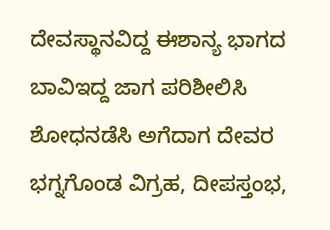ದೇವಸ್ಥಾನವಿದ್ದ ಈಶಾನ್ಯ ಭಾಗದ ಬಾವಿಇದ್ದ ಜಾಗ ಪರಿಶೀಲಿಸಿ ಶೋಧನಡೆಸಿ ಅಗೆದಾಗ ದೇವರ ಭಗ್ನಗೊಂಡ ವಿಗ್ರಹ, ದೀಪಸ್ತಂಭ,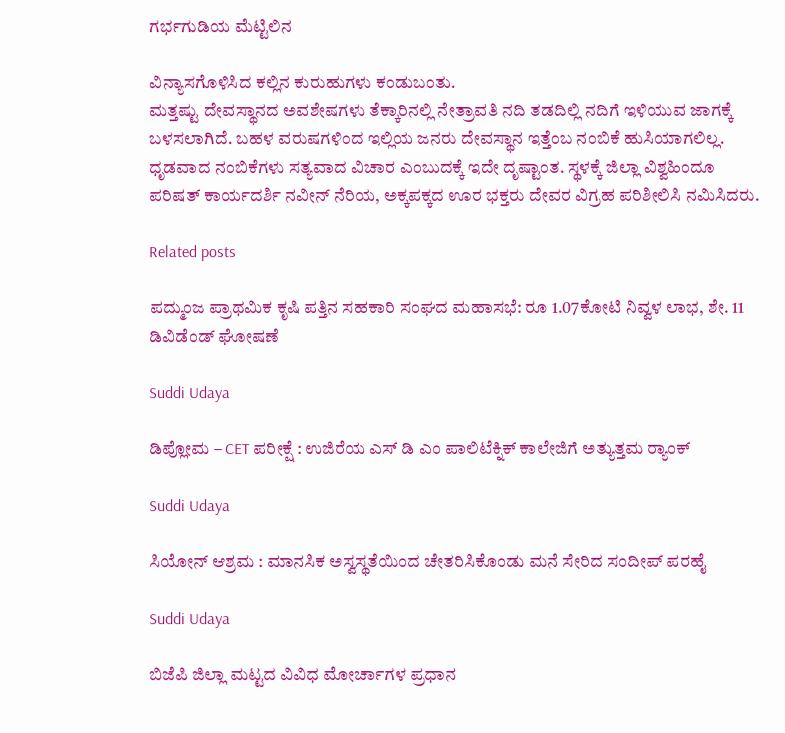ಗರ್ಭಗುಡಿಯ ಮೆಟ್ಟಿಲಿನ

ವಿನ್ಯಾಸಗೊಳಿಸಿದ ಕಲ್ಲಿನ ಕುರುಹುಗಳು ಕಂಡುಬಂತು.
ಮತ್ತಷ್ಟು ದೇವಸ್ಥಾನದ ಅವಶೇಷಗಳು ತೆಕ್ಕಾರಿನಲ್ಲಿ ನೇತ್ರಾವತಿ ನದಿ ತಡದಿಲ್ಲಿ ನದಿಗೆ ಇಳಿಯುವ ಜಾಗಕ್ಕೆ ಬಳಸಲಾಗಿದೆ. ಬಹಳ ವರುಷಗಳಿಂದ ಇಲ್ಲಿಯ ಜನರು ದೇವಸ್ಥಾನ ಇತ್ತೆಂಬ ನಂಬಿಕೆ ಹುಸಿಯಾಗಲಿಲ್ಲ. ಧೃಡವಾದ ನಂಬಿಕೆಗಳು ಸತ್ಯವಾದ ವಿಚಾರ ಎಂಬುದಕ್ಕೆ ಇದೇ ದೃಷ್ಟಾಂತ. ಸ್ಥಳಕ್ಕೆ ಜಿಲ್ಲಾ ವಿಶ್ವಹಿಂದೂ ಪರಿಷತ್ ಕಾರ್ಯದರ್ಶಿ ನವೀನ್ ನೆರಿಯ, ಅಕ್ಕಪಕ್ಕದ ಊರ ಭಕ್ತರು ದೇವರ ವಿಗ್ರಹ ಪರಿಶೀಲಿಸಿ ನಮಿಸಿದರು.

Related posts

ಪದ್ಮುಂಜ ಪ್ರಾಥಮಿಕ ಕೃಷಿ ಪತ್ತಿನ ಸಹಕಾರಿ ಸಂಘದ ಮಹಾಸಭೆ: ರೂ 1.07ಕೋಟಿ ನಿವ್ವಳ ಲಾಭ, ಶೇ. 11 ಡಿವಿಡೆಂಡ್ ಘೋಷಣೆ

Suddi Udaya

ಡಿಪ್ಲೋಮ – CET ಪರೀಕ್ಷೆ : ಉಜಿರೆಯ ಎಸ್ ಡಿ ಎಂ ಪಾಲಿಟೆಕ್ನಿಕ್ ಕಾಲೇಜಿಗೆ ಅತ್ಯುತ್ತಮ ರ‍್ಯಾಂಕ್

Suddi Udaya

ಸಿಯೋನ್ ಆಶ್ರಮ : ಮಾನಸಿಕ ಅಸ್ವಸ್ಥತೆಯಿಂದ ಚೇತರಿಸಿಕೊಂಡು ಮನೆ ಸೇರಿದ ಸಂದೀಪ್ ಪರಹೈ

Suddi Udaya

ಬಿಜೆಪಿ ಜಿಲ್ಲಾ ಮಟ್ಟದ ವಿವಿಧ ಮೋರ್ಚಾಗಳ ಪ್ರಧಾನ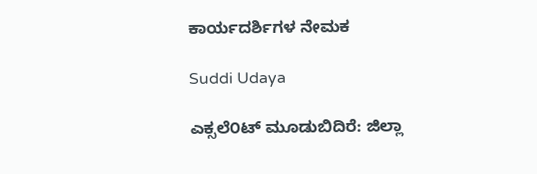ಕಾರ್ಯದರ್ಶಿಗಳ ನೇಮಕ

Suddi Udaya

ಎಕ್ಸಲೆ೦ಟ್ ಮೂಡುಬಿದಿರೆ: ಜಿಲ್ಲಾ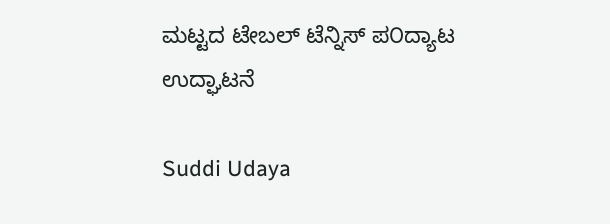ಮಟ್ಟದ ಟೇಬಲ್ ಟೆನ್ನಿಸ್ ಪ೦ದ್ಯಾಟ ಉದ್ಘಾಟನೆ

Suddi Udaya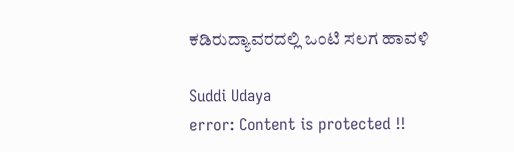ಕಡಿರುದ್ಯಾವರದಲ್ಲಿ ಒಂಟಿ ಸಲಗ ಹಾವಳಿ

Suddi Udaya
error: Content is protected !!